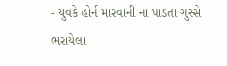- યુવકે હોર્ન મારવાની ના પાડતા ગુસ્સે ભરાયેલા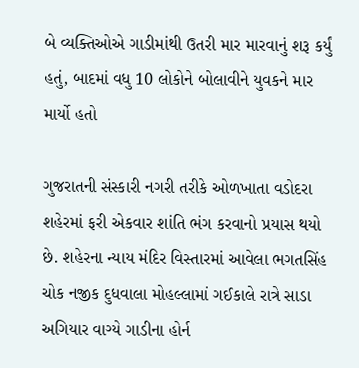બે વ્યક્તિઓએ ગાડીમાંથી ઉતરી માર મારવાનું શરૂ કર્યું હતું, બાદમાં વધુ 10 લોકોને બોલાવીને યુવકને માર માર્યો હતો

ગુજરાતની સંસ્કારી નગરી તરીકે ઓળખાતા વડોદરા શહેરમાં ફરી એકવાર શાંતિ ભંગ કરવાનો પ્રયાસ થયો છે. શહેરના ન્યાય મંદિર વિસ્તારમાં આવેલા ભગતસિંહ ચોક નજીક દુધવાલા મોહલ્લામાં ગઈકાલે રાત્રે સાડા અગિયાર વાગ્યે ગાડીના હોર્ન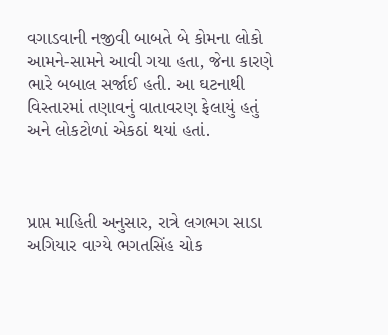વગાડવાની નજીવી બાબતે બે કોમના લોકો આમને-સામને આવી ગયા હતા, જેના કારણે ભારે બબાલ સર્જાઈ હતી. આ ઘટનાથી વિસ્તારમાં તણાવનું વાતાવરણ ફેલાયું હતું અને લોકટોળાં એકઠાં થયાં હતાં.



પ્રાપ્ત માહિતી અનુસાર, રાત્રે લગભગ સાડા અગિયાર વાગ્યે ભગતસિંહ ચોક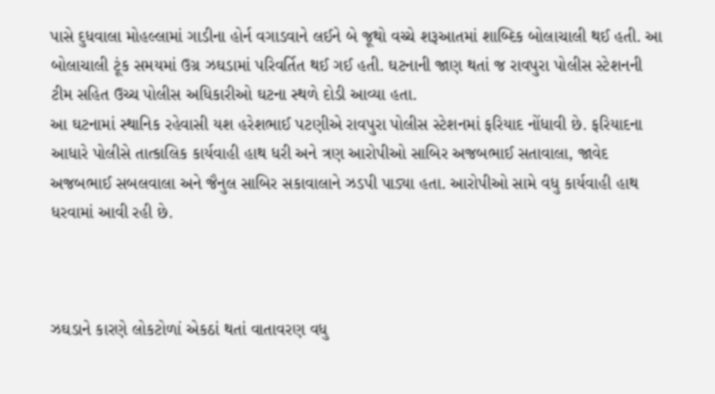પાસે દુધવાલા મોહલ્લામાં ગાડીના હોર્ન વગાડવાને લઈને બે જૂથો વચ્ચે શરૂઆતમાં શાબ્દિક બોલાચાલી થઈ હતી. આ બોલાચાલી ટૂંક સમયમાં ઉગ્ર ઝઘડામાં પરિવર્તિત થઈ ગઈ હતી. ઘટનાની જાણ થતાં જ રાવપુરા પોલીસ સ્ટેશનની ટીમ સહિત ઉચ્ચ પોલીસ અધિકારીઓ ઘટના સ્થળે દોડી આવ્યા હતા.
આ ઘટનામાં સ્થાનિક રહેવાસી યશ હરેશભાઈ પટણીએ રાવપુરા પોલીસ સ્ટેશનમાં ફરિયાદ નોંધાવી છે. ફરિયાદના આધારે પોલીસે તાત્કાલિક કાર્યવાહી હાથ ધરી અને ત્રણ આરોપીઓ સાબિર અજબભાઈ સતાવાલા, જાવેદ અજબભાઈ સબલવાલા અને જૈનુલ સાબિર સકાવાલાને ઝડપી પાડ્યા હતા. આરોપીઓ સામે વધુ કાર્યવાહી હાથ ધરવામાં આવી રહી છે.



ઝઘડાને કારણે લોકટોળાં એકઠાં થતાં વાતાવરણ વધુ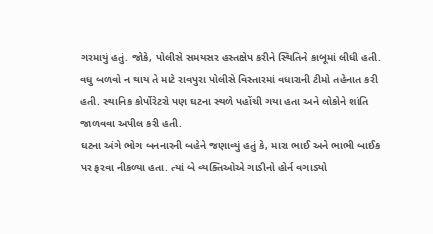ગરમાયું હતું. જોકે, પોલીસે સમયસર હસ્તક્ષેપ કરીને સ્થિતિને કાબૂમાં લીધી હતી. વધુ બળવો ન થાય તે માટે રાવપુરા પોલીસે વિસ્તારમાં વધારાની ટીમો તહેનાત કરી હતી. સ્થાનિક કોર્પોરેટરો પણ ઘટના સ્થળે પહોંચી ગયા હતા અને લોકોને શાંતિ જાળવવા અપીલ કરી હતી.
ઘટના અંગે ભોગ બનનારની બહેને જણાવ્યું હતું કે, મારા ભાઈ અને ભાભી બાઈક પર ફરવા નીકળ્યા હતા. ત્યાં બે વ્યક્તિઓએ ગાડીનો હોર્ન વગાડ્યો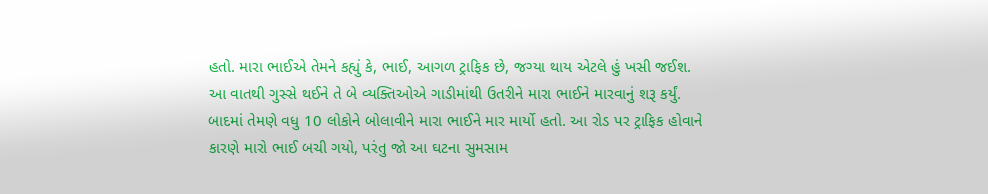હતો. મારા ભાઈએ તેમને કહ્યું કે, ભાઈ, આગળ ટ્રાફિક છે, જગ્યા થાય એટલે હું ખસી જઈશ. આ વાતથી ગુસ્સે થઈને તે બે વ્યક્તિઓએ ગાડીમાંથી ઉતરીને મારા ભાઈને મારવાનું શરૂ કર્યું. બાદમાં તેમણે વધુ 10 લોકોને બોલાવીને મારા ભાઈને માર માર્યો હતો. આ રોડ પર ટ્રાફિક હોવાને કારણે મારો ભાઈ બચી ગયો, પરંતુ જો આ ઘટના સુમસામ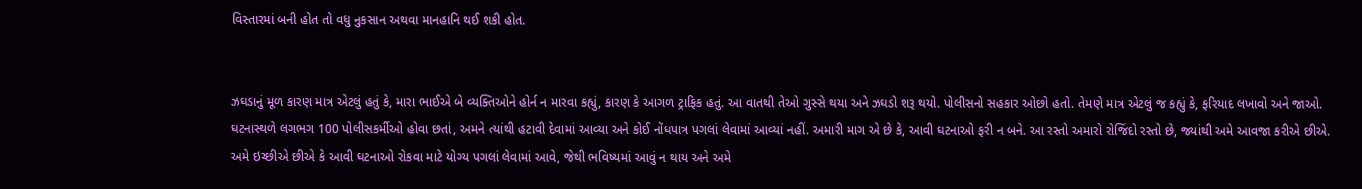વિસ્તારમાં બની હોત તો વધુ નુકસાન અથવા માનહાનિ થઈ શકી હોત.


ઝઘડાનું મૂળ કારણ માત્ર એટલું હતું કે, મારા ભાઈએ બે વ્યક્તિઓને હોર્ન ન મારવા કહ્યું, કારણ કે આગળ ટ્રાફિક હતું. આ વાતથી તેઓ ગુસ્સે થયા અને ઝઘડો શરૂ થયો. પોલીસનો સહકાર ઓછો હતો. તેમણે માત્ર એટલું જ કહ્યું કે, ફરિયાદ લખાવો અને જાઓ. ઘટનાસ્થળે લગભગ 100 પોલીસકર્મીઓ હોવા છતાં, અમને ત્યાંથી હટાવી દેવામાં આવ્યા અને કોઈ નોંધપાત્ર પગલાં લેવામાં આવ્યાં નહીં. અમારી માગ એ છે કે, આવી ઘટનાઓ ફરી ન બને. આ રસ્તો અમારો રોજિંદો રસ્તો છે, જ્યાંથી અમે આવજા કરીએ છીએ. અમે ઇચ્છીએ છીએ કે આવી ઘટનાઓ રોકવા માટે યોગ્ય પગલાં લેવામાં આવે, જેથી ભવિષ્યમાં આવું ન થાય અને અમે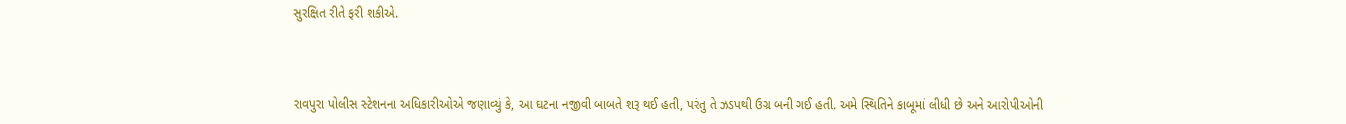સુરક્ષિત રીતે ફરી શકીએ.



રાવપુરા પોલીસ સ્ટેશનના અધિકારીઓએ જણાવ્યું કે, આ ઘટના નજીવી બાબતે શરૂ થઈ હતી, પરંતુ તે ઝડપથી ઉગ્ર બની ગઈ હતી. અમે સ્થિતિને કાબૂમાં લીધી છે અને આરોપીઓની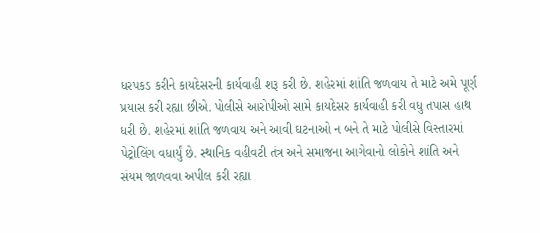ધરપકડ કરીને કાયદેસરની કાર્યવાહી શરૂ કરી છે. શહેરમાં શાંતિ જળવાય તે માટે અમે પૂર્ણ પ્રયાસ કરી રહ્યા છીએ. પોલીસે આરોપીઓ સામે કાયદેસર કાર્યવાહી કરી વધુ તપાસ હાથ ધરી છે. શહેરમાં શાંતિ જળવાય અને આવી ઘટનાઓ ન બને તે માટે પોલીસે વિસ્તારમાં પેટ્રોલિંગ વધાર્યું છે. સ્થાનિક વહીવટી તંત્ર અને સમાજના આગેવાનો લોકોને શાંતિ અને સંયમ જાળવવા અપીલ કરી રહ્યા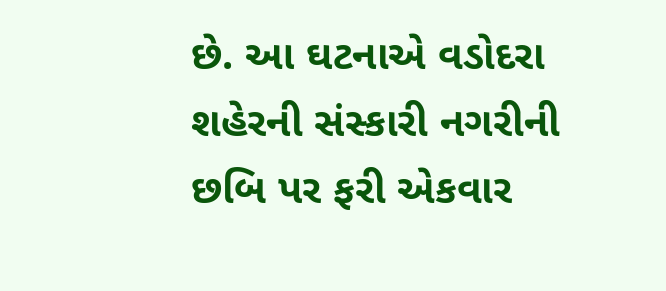છે. આ ઘટનાએ વડોદરા શહેરની સંસ્કારી નગરીની છબિ પર ફરી એકવાર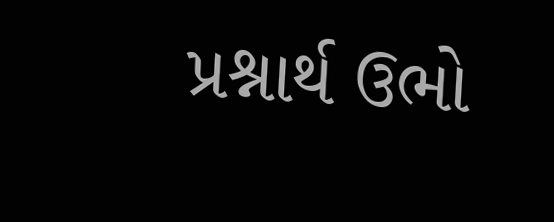પ્રશ્નાર્થ ઉભો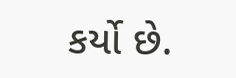કર્યો છે.